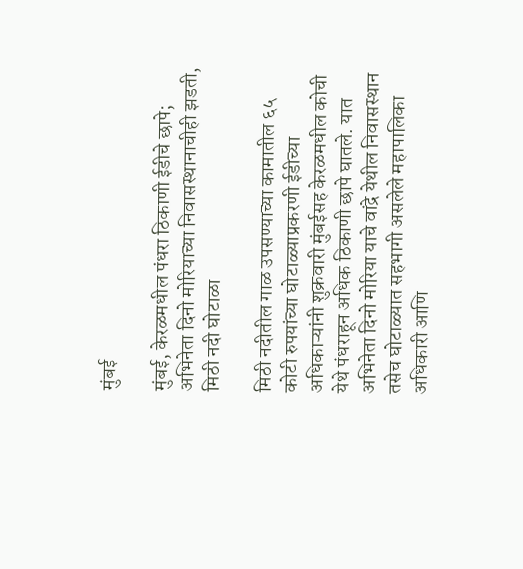मुंबई

मुंबई, केरळमधील पंधरा ठिकाणी ईडीचे छापे; अभिनेता दिनो मोरियाच्या निवासस्थानाचीही झडती, मिठी नदी घोटाळा

मिठी नदीतील गाळ उपसण्याच्या कामातील ६५ कोटी रुपयांच्या घोटाळ्याप्रकरणी ईडीच्या अधिकाऱ्यांनी शुक्रवारी मुंबईसह केरळमधील कोची येथे पंधराहून अधिक ठिकाणी छापे घातले. यात अभिनेता दिनो मोरिया याचे वांद्रे येथील निवासस्थान तसेच घोटाळ्यात सहभागी असलेले महापालिका अधिकारी आणि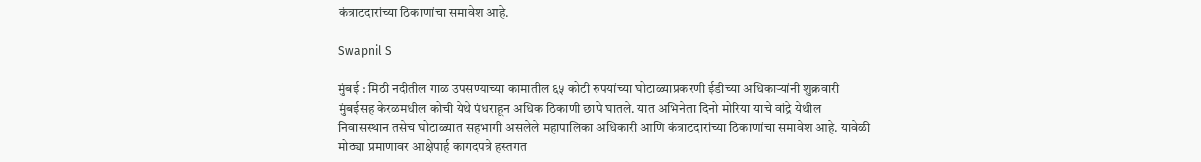कंत्राटदारांच्या ठिकाणांचा समावेश आहे.

Swapnil S

मुंबई : मिठी नदीतील गाळ उपसण्याच्या कामातील ६५ कोटी रुपयांच्या घोटाळ्याप्रकरणी ईडीच्या अधिकाऱ्यांनी शुक्रवारी मुंबईसह केरळमधील कोची येथे पंधराहून अधिक ठिकाणी छापे घातले. यात अभिनेता दिनो मोरिया याचे वांद्रे येथील निवासस्थान तसेच घोटाळ्यात सहभागी असलेले महापालिका अधिकारी आणि कंत्राटदारांच्या ठिकाणांचा समावेश आहे. यावेळी मोठ्या प्रमाणावर आक्षेपार्ह कागदपत्रे हस्तगत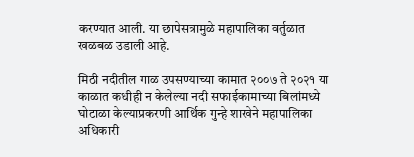करण्यात आली. या छापेसत्रामुळे महापालिका वर्तुळात खळबळ उडाली आहे.

मिठी नदीतील गाळ उपसण्याच्या कामात २००७ ते २०२१ या काळात कधीही न केलेल्या नदी सफाईकामाच्या बिलांमध्ये घोटाळा केल्याप्रकरणी आर्थिक गुन्हे शाखेने महापालिका अधिकारी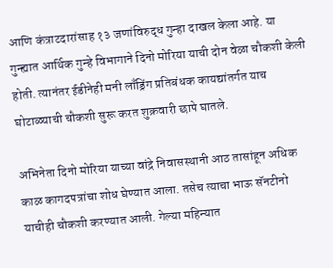आणि कंत्राटदारांसाह १३ जणांविरुद्ध गुन्हा दाखल केला आहे. या गुन्ह्यात आर्थिक गुन्हे विभागाने दिनो मोरिया याची दोन वेळा चौकशी केली होती. त्यानंतर ईडीनेही मनी लाँड्रिंग प्रतिबंधक कायद्यांतर्गत याच घोटाळ्याची चौकशी सुरू करत शुक्रवारी छापे घातले.

अभिनेता दिनो मोरिया याच्या वांद्रे निवासस्थानी आठ तासांहून अधिक काळ कागदपत्रांचा शोध घेण्यात आला. तसेच त्याचा भाऊ सॅनटीनो याचीही चौकशी करण्यात आली. गेल्या महिन्यात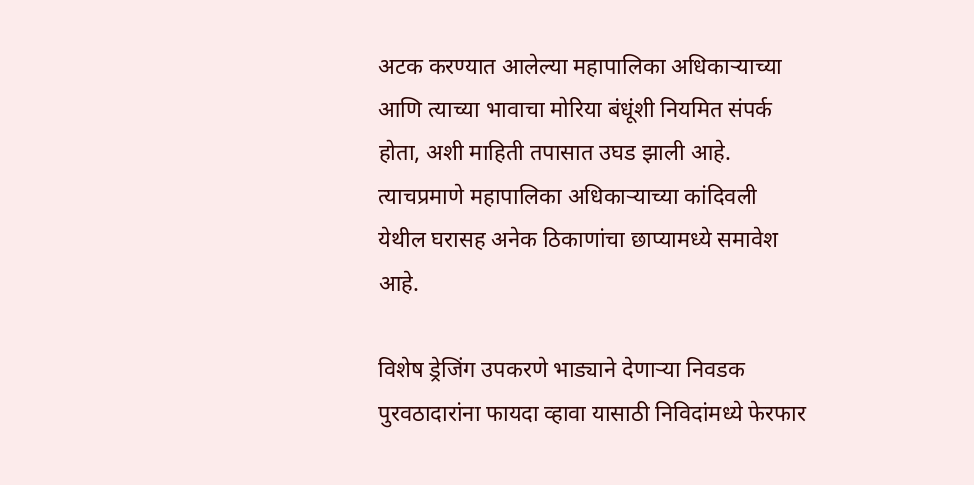अटक करण्यात आलेल्या महापालिका अधिकाऱ्याच्या आणि त्याच्या भावाचा मोरिया बंधूंशी नियमित संपर्क होता, अशी माहिती तपासात उघड झाली आहे. त्याचप्रमाणे महापालिका अधिकाऱ्याच्या कांदिवली येथील घरासह अनेक ठिकाणांचा छाप्यामध्ये समावेश आहे.

विशेष ड्रेजिंग उपकरणे भाड्याने देणाऱ्या निवडक पुरवठादारांना फायदा व्हावा यासाठी निविदांमध्ये फेरफार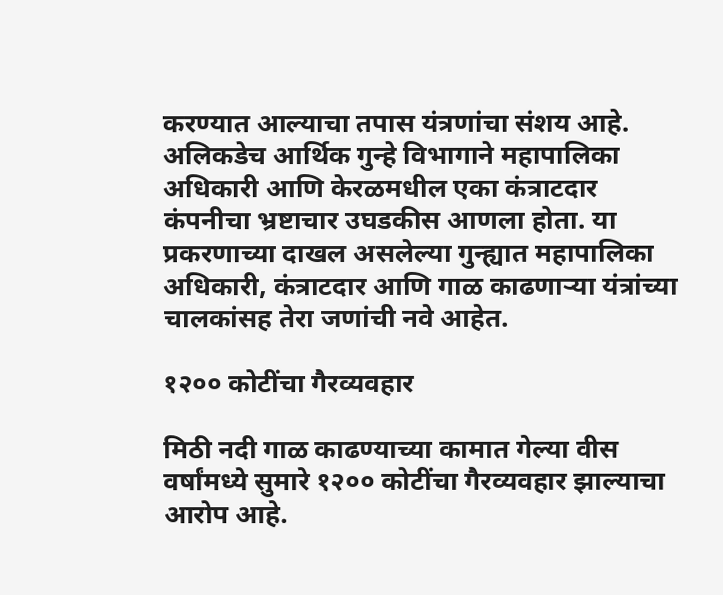करण्यात आल्याचा तपास यंत्रणांचा संशय आहे. अलिकडेच आर्थिक गुन्हे विभागाने महापालिका अधिकारी आणि केरळमधील एका कंत्राटदार कंपनीचा भ्रष्टाचार उघडकीस आणला होता. या प्रकरणाच्या दाखल असलेल्या गुन्ह्यात महापालिका अधिकारी, कंत्राटदार आणि गाळ काढणाऱ्या यंत्रांच्या चालकांसह तेरा जणांची नवे आहेत.

१२०० कोटींचा गैरव्यवहार

मिठी नदी गाळ काढण्याच्या कामात गेल्या वीस वर्षांमध्ये सुमारे १२०० कोटींचा गैरव्यवहार झाल्याचा आरोप आहे.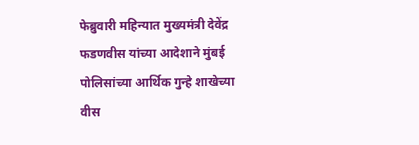फेब्रुवारी महिन्यात मुख्यमंत्री देवेंद्र फडणवीस यांच्या आदेशाने मुंबई पोलिसांच्या आर्थिक गुन्हे शाखेच्या वीस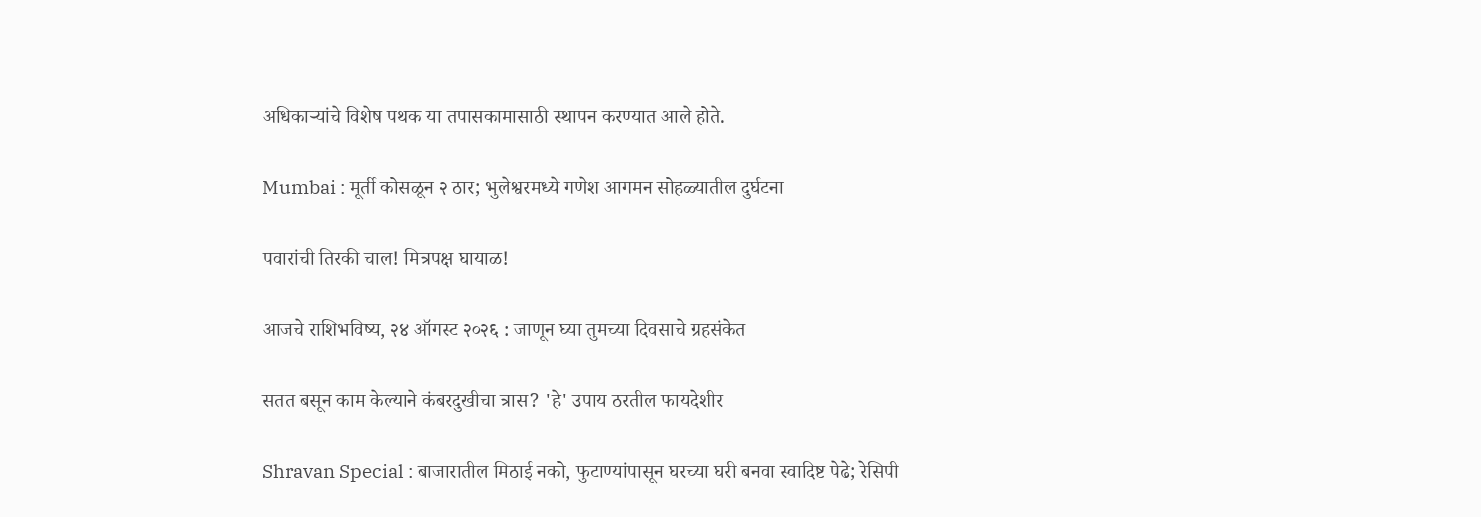अधिकाऱ्यांचे विशेष पथक या तपासकामासाठी स्थापन करण्यात आले होते.

Mumbai : मूर्ती कोसळून २ ठार; भुलेश्वरमध्ये गणेश आगमन सोहळ्यातील दुर्घटना

पवारांची तिरकी चाल! मित्रपक्ष घायाळ!

आजचे राशिभविष्य, २४ ऑगस्ट २०२६ : जाणून घ्या तुमच्या दिवसाचे ग्रहसंकेत

सतत बसून काम केल्याने कंबरदुखीचा त्रास? 'हे' उपाय ठरतील फायदेशीर

Shravan Special : बाजारातील मिठाई नको, फुटाण्यांपासून घरच्या घरी बनवा स्वादिष्ट पेढे; रेसिपी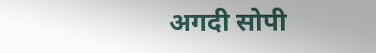अगदी सोपी